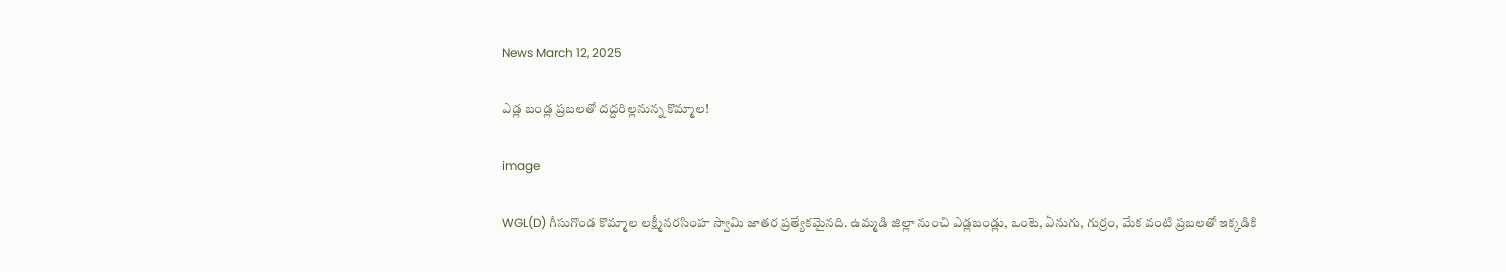News March 12, 2025

ఎడ్ల బండ్ల ప్రబలతో దద్దరిల్లనున్న కొమ్మాల!

image

WGL(D) గీసుగొండ కొమ్మాల లక్ష్మీనరసింహ స్వామి జాతర ప్రత్యేకమైనది. ఉమ్మడి జిల్లా నుంచి ఎడ్లబండ్లు, ఒంటె, ఏనుగు, గుర్రం, మేక వంటి ప్రబలతో ఇక్కడికి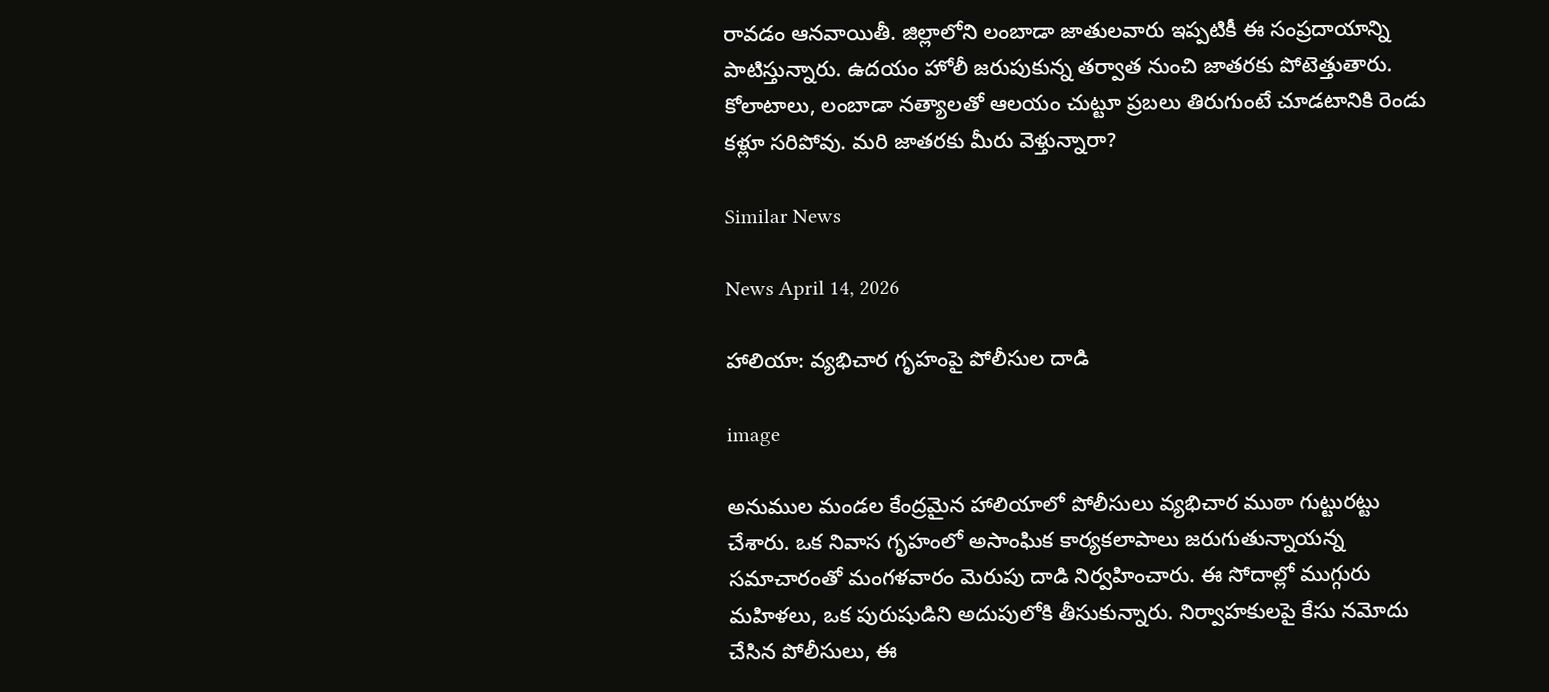రావడం ఆనవాయితీ. జిల్లాలోని లంబాడా జాతులవారు ఇప్పటికీ ఈ సంప్రదాయాన్ని పాటిస్తున్నారు. ఉదయం హోలీ జరుపుకున్న తర్వాత నుంచి జాతరకు పోటెత్తుతారు. కోలాటాలు, లంబాడా నత్యాలతో ఆలయం చుట్టూ ప్రబలు తిరుగుంటే చూడటానికి రెండు కళ్లూ సరిపోవు. మరి జాతరకు మీరు వెళ్తున్నారా?

Similar News

News April 14, 2026

హాలియా: వ్యభిచార గృహంపై పోలీసుల దాడి

image

అనుముల మండల కేంద్రమైన హాలియాలో పోలీసులు వ్యభిచార ముఠా గుట్టురట్టు చేశారు. ఒక నివాస గృహంలో అసాంఘిక కార్యకలాపాలు జరుగుతున్నాయన్న సమాచారంతో మంగళవారం మెరుపు దాడి నిర్వహించారు. ఈ సోదాల్లో ముగ్గురు మహిళలు, ఒక పురుషుడిని అదుపులోకి తీసుకున్నారు. నిర్వాహకులపై కేసు నమోదు చేసిన పోలీసులు, ఈ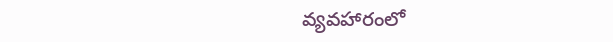వ్యవహారంలో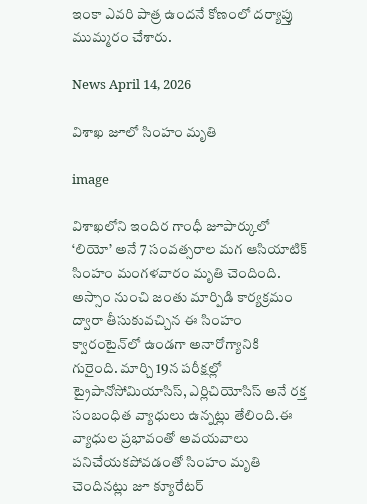ఇంకా ఎవరి పాత్ర ఉందనే కోణంలో దర్యాప్తు ముమ్మరం చేశారు.

News April 14, 2026

విశాఖ జూలో సింహం మృతి

image

విశాఖలోని ఇందిర గాంధీ జూపార్కులో ‘లియో’ అనే 7 సంవత్సరాల మగ ఆసియాటిక్ సింహం మంగళవారం మృతి చెందింది. అస్సాం నుంచి జంతు మార్పిడి కార్యక్రమం ద్వారా తీసుకువచ్చిన ఈ సింహం క్వారంటైన్‌లో ఉండగా అనారోగ్యానికి గురైంది. మార్చి 19న పరీక్షల్లో ట్రైపానోసోమియాసిస్, ఎర్లిచియోసిస్ అనే రక్త సంబంధిత వ్యాధులు ఉన్నట్లు తేలింది.ఈ వ్యాధుల ప్రభావంతో అవయవాలు పనిచేయకపోవడంతో సింహం మృతి చెందినట్లు జూ క్యూరేటర్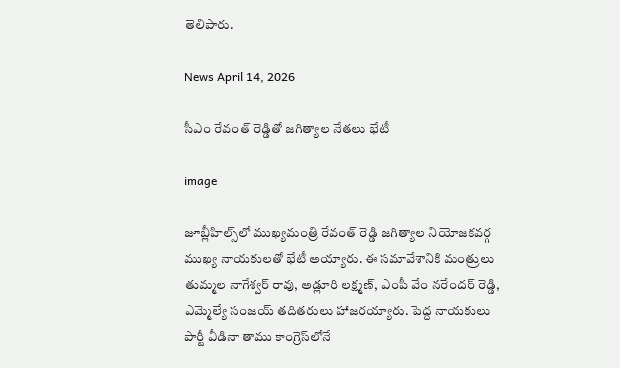తెలిపారు.

News April 14, 2026

సీఎం రేవంత్ రెడ్డితో జగిత్యాల నేతలు భేటీ

image

జూబ్లీహిల్స్‌లో ముఖ్యమంత్రి రేవంత్ రెడ్డి జగిత్యాల నియోజకవర్గ ముఖ్య నాయకులతో భేటీ అయ్యారు. ఈ సమావేశానికి మంత్రులు తుమ్మల నాగేశ్వర్ రావు, అడ్లూరి లక్ష్మణ్, ఎంపీ వేం నరేందర్ రెడ్డి, ఎమ్మెల్యే సంజయ్ తదితరులు హాజరయ్యారు. పెద్ద నాయకులు పార్టీ వీడినా తాము కాంగ్రెస్‌లోనే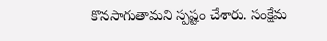కొనసాగుతామని స్పష్టం చేశారు. సంక్షేమ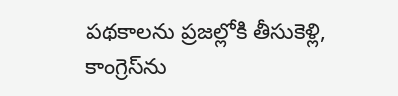పథకాలను ప్రజల్లోకి తీసుకెళ్లి, కాంగ్రెస్‌ను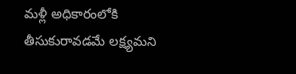మళ్లీ అధికారంలోకి తీసుకురావడమే లక్ష్యమని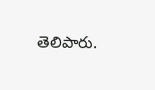తెలిపారు.